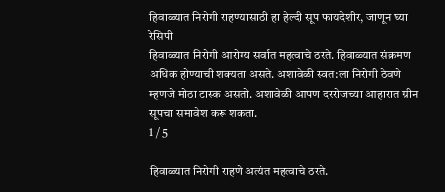हिवाळ्यात निरोगी राहण्यासाठी हा हेल्दी सूप फायदेशीर, जाणून घ्या रेसिपी
हिवाळ्यात निरोगी आरोग्य सर्वात महत्वाचे ठरते. हिवाळ्यात संक्रमण अधिक होण्याची शक्यता असते. अशावेळी स्वत:ला निरोगी ठेवणे म्हणजे मोठा टास्क असतो. अशावेळी आपण दररोजच्या आहारात ग्रीन सूपचा समावेश करू शकता.
1 / 5

हिवाळ्यात निरोगी राहणे अत्यंत महत्वाचे ठरते.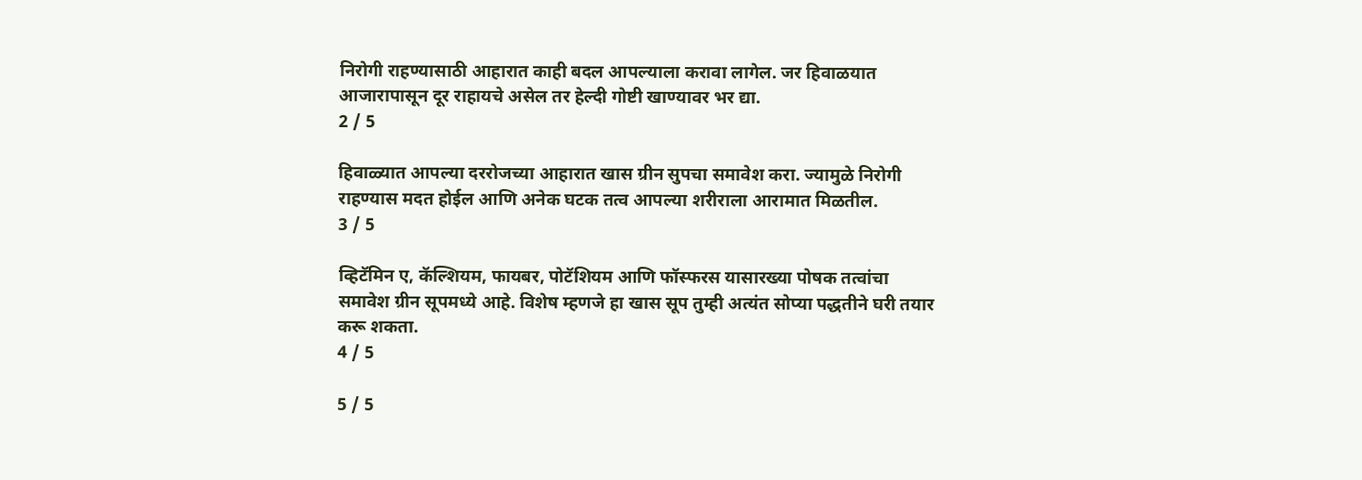निरोगी राहण्यासाठी आहारात काही बदल आपल्याला करावा लागेल. जर हिवाळयात आजारापासून दूर राहायचे असेल तर हेल्दी गोष्टी खाण्यावर भर द्या.
2 / 5

हिवाळ्यात आपल्या दररोजच्या आहारात खास ग्रीन सुपचा समावेश करा. ज्यामुळे निरोगी राहण्यास मदत होईल आणि अनेक घटक तत्व आपल्या शरीराला आरामात मिळतील.
3 / 5

व्हिटॅमिन ए, कॅल्शियम, फायबर, पोटॅशियम आणि फॉस्फरस यासारख्या पोषक तत्वांचा समावेश ग्रीन सूपमध्ये आहे. विशेष म्हणजे हा खास सूप तुम्ही अत्यंत सोप्या पद्धतीने घरी तयार करू शकता.
4 / 5

5 / 5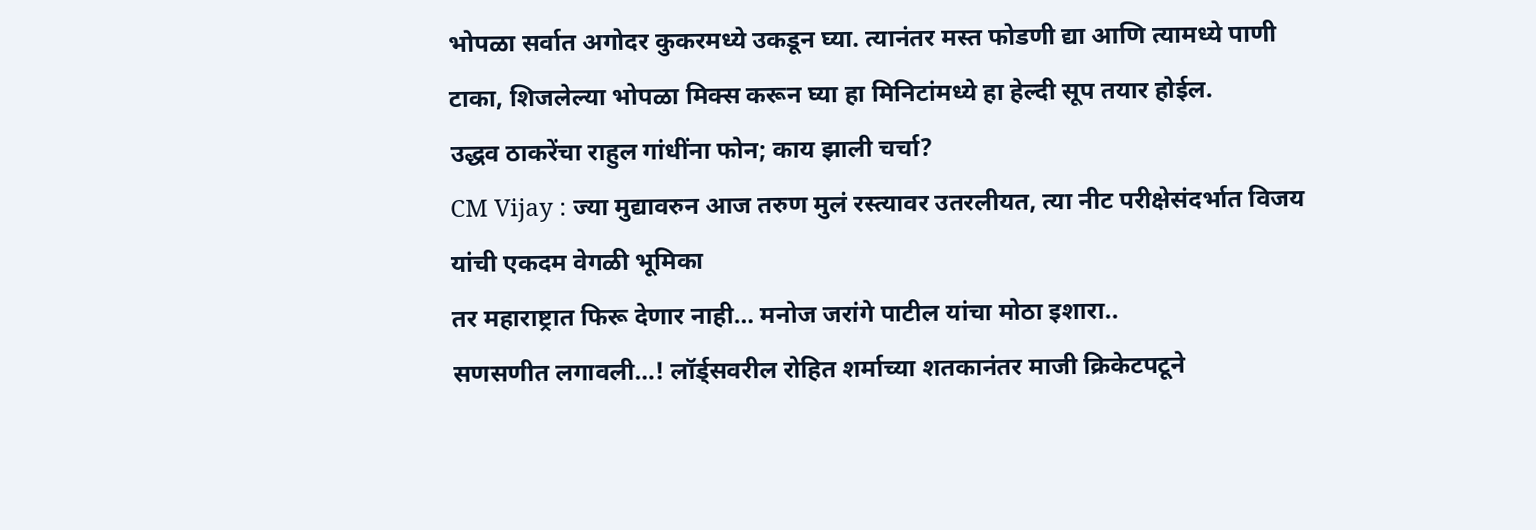भोपळा सर्वात अगोदर कुकरमध्ये उकडून घ्या. त्यानंतर मस्त फोडणी द्या आणि त्यामध्ये पाणी टाका, शिजलेल्या भोपळा मिक्स करून घ्या हा मिनिटांमध्ये हा हेल्दी सूप तयार होईल.
उद्धव ठाकरेंचा राहुल गांधींना फोन; काय झाली चर्चा?
CM Vijay : ज्या मुद्यावरुन आज तरुण मुलं रस्त्यावर उतरलीयत, त्या नीट परीक्षेसंदर्भात विजय यांची एकदम वेगळी भूमिका
तर महाराष्ट्रात फिरू देणार नाही… मनोज जरांगे पाटील यांचा मोठा इशारा..
सणसणीत लगावली…! लॉर्ड्सवरील रोहित शर्माच्या शतकानंतर माजी क्रिकेटपटूने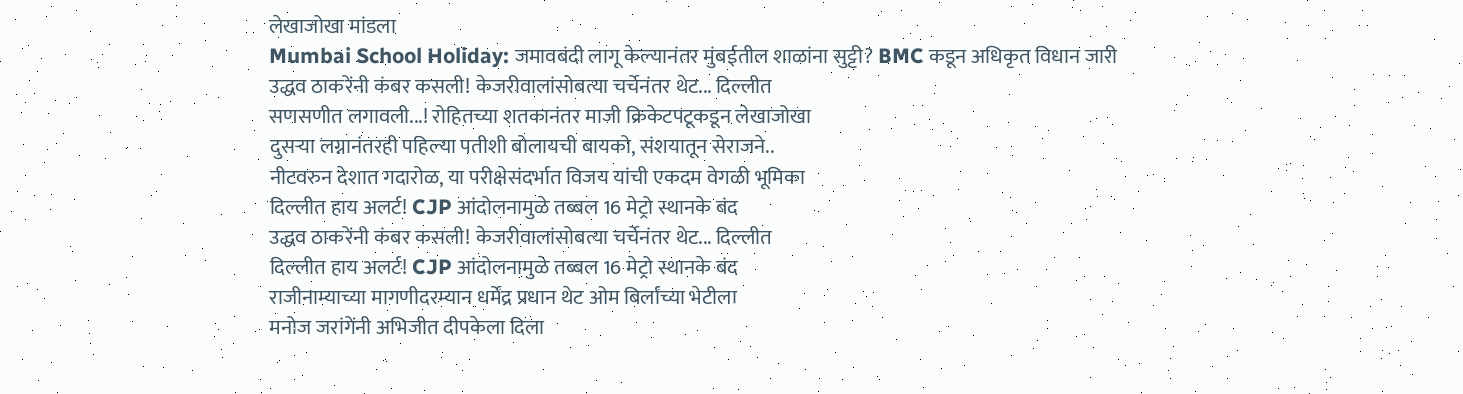लेखाजोखा मांडला
Mumbai School Holiday: जमावबंदी लागू केल्यानंतर मुंबईतील शाळांना सुट्टी? BMC कडून अधिकृत विधान जारी
उद्धव ठाकरेंनी कंबर कसली! केजरीवालांसोबत्या चर्चेनंतर थेट... दिल्लीत
सणसणीत लगावली...! रोहितच्या शतकानंतर माजी क्रिकेटपटूकडून लेखाजोखा
दुसऱ्या लग्नानंतरही पहिल्या पतीशी बोलायची बायको, संशयातून सेराजने..
नीटवरुन देशात गदारोळ, या परीक्षेसंदर्भात विजय यांची एकदम वेगळी भूमिका
दिल्लीत हाय अलर्ट! CJP आंदोलनामुळे तब्बल 16 मेट्रो स्थानके बंद
उद्धव ठाकरेंनी कंबर कसली! केजरीवालांसोबत्या चर्चेनंतर थेट... दिल्लीत
दिल्लीत हाय अलर्ट! CJP आंदोलनामुळे तब्बल 16 मेट्रो स्थानके बंद
राजीनाम्याच्या मागणीदरम्यान धर्मेंद्र प्रधान थेट ओम बिर्लांच्या भेटीला
मनोज जरांगेंनी अभिजीत दीपकेला दिला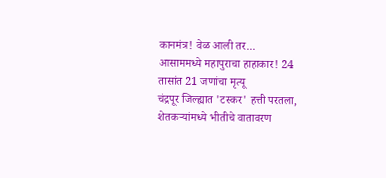कानमंत्र! वेळ आली तर...
आसाममध्ये महापुराचा हाहाकार! 24 तासांत 21 जणांचा मृत्यू
चंद्रपूर जिल्ह्यात 'टस्कर' हत्ती परतला, शेतकऱ्यांमध्ये भीतीचे वातावरण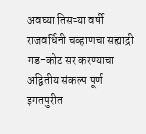अवघ्या तिसऱ्या वर्षी राजवर्धिनी चव्हाणचा सह्याद्री गड-कोट सर करण्याचा अद्वितीय संकल्प पूर्ण
इगतपुरीत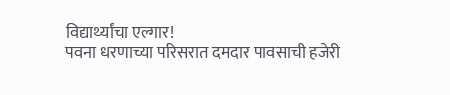विद्यार्थ्यांचा एल्गार!
पवना धरणाच्या परिसरात दमदार पावसाची हजेरी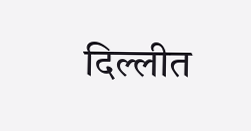दिल्लीत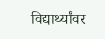विद्यार्थ्यांवर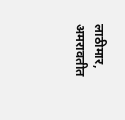लाठीमार, अमरावतीत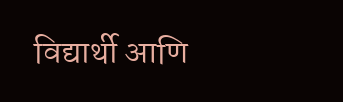विद्यार्थी आणि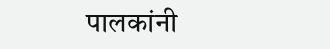पालकांनी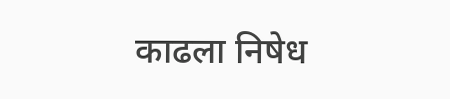काढला निषेध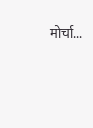मोर्चा...